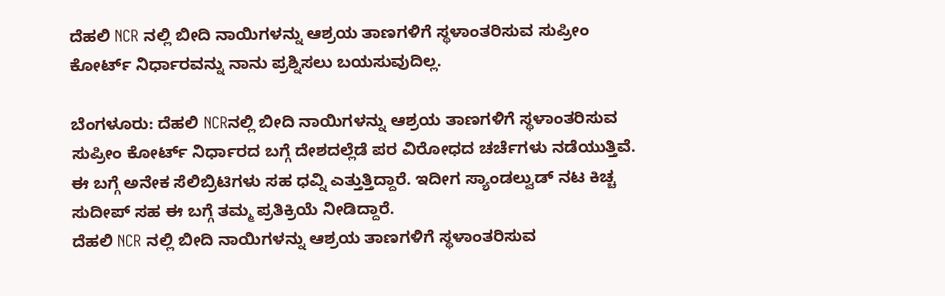ದೆಹಲಿ NCR ನಲ್ಲಿ ಬೀದಿ ನಾಯಿಗಳನ್ನು ಆಶ್ರಯ ತಾಣಗಳಿಗೆ ಸ್ಥಳಾಂತರಿಸುವ ಸುಪ್ರೀಂ ಕೋರ್ಟ್ ನಿರ್ಧಾರವನ್ನು ನಾನು ಪ್ರಶ್ನಿಸಲು ಬಯಸುವುದಿಲ್ಲ.

ಬೆಂಗಳೂರು: ದೆಹಲಿ NCRನಲ್ಲಿ ಬೀದಿ ನಾಯಿಗಳನ್ನು ಆಶ್ರಯ ತಾಣಗಳಿಗೆ ಸ್ಥಳಾಂತರಿಸುವ ಸುಪ್ರೀಂ ಕೋರ್ಟ್ ನಿರ್ಧಾರದ ಬಗ್ಗೆ ದೇಶದಲ್ಲೆಡೆ ಪರ ವಿರೋಧದ ಚರ್ಚೆಗಳು ನಡೆಯುತ್ತಿವೆ. ಈ ಬಗ್ಗೆ ಅನೇಕ ಸೆಲಿಬ್ರಿಟಿಗಳು ಸಹ ಧವ್ನಿ ಎತ್ತುತ್ತಿದ್ದಾರೆ. ಇದೀಗ ಸ್ಯಾಂಡಲ್ವುಡ್ ನಟ ಕಿಚ್ಚ ಸುದೀಪ್ ಸಹ ಈ ಬಗ್ಗೆ ತಮ್ಮ ಪ್ರತಿಕ್ರಿಯೆ ನೀಡಿದ್ದಾರೆ.
ದೆಹಲಿ NCR ನಲ್ಲಿ ಬೀದಿ ನಾಯಿಗಳನ್ನು ಆಶ್ರಯ ತಾಣಗಳಿಗೆ ಸ್ಥಳಾಂತರಿಸುವ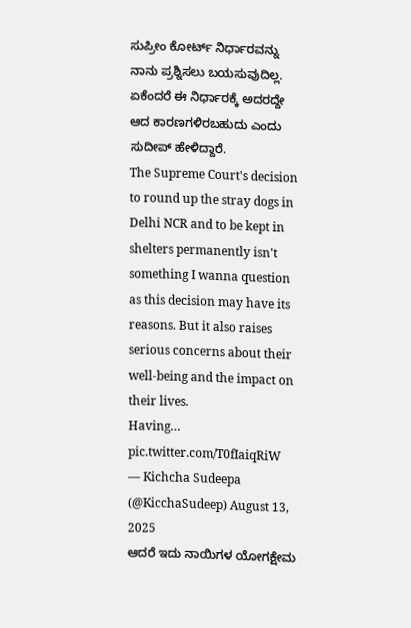ಸುಪ್ರೀಂ ಕೋರ್ಟ್ ನಿರ್ಧಾರವನ್ನು ನಾನು ಪ್ರಶ್ನಿಸಲು ಬಯಸುವುದಿಲ್ಲ. ಏಕೆಂದರೆ ಈ ನಿರ್ಧಾರಕ್ಕೆ ಅದರದ್ದೇ ಆದ ಕಾರಣಗಳಿರಬಹುದು ಎಂದು ಸುದೀಪ್ ಹೇಳಿದ್ದಾರೆ.
The Supreme Court's decision to round up the stray dogs in Delhi NCR and to be kept in shelters permanently isn't something I wanna question as this decision may have its reasons. But it also raises serious concerns about their well-being and the impact on their lives.
Having… pic.twitter.com/T0fIaiqRiW
— Kichcha Sudeepa (@KicchaSudeep) August 13, 2025
ಆದರೆ ಇದು ನಾಯಿಗಳ ಯೋಗಕ್ಷೇಮ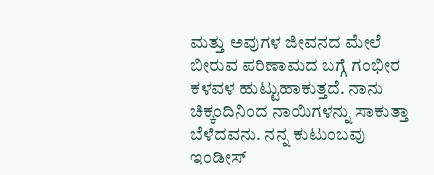ಮತ್ತು ಅವುಗಳ ಜೀವನದ ಮೇಲೆ ಬೀರುವ ಪರಿಣಾಮದ ಬಗ್ಗೆ ಗಂಭೀರ ಕಳವಳ ಹುಟ್ಟುಹಾಕುತ್ತದೆ. ನಾನು ಚಿಕ್ಕಂದಿನಿಂದ ನಾಯಿಗಳನ್ನು ಸಾಕುತ್ತಾ ಬೆಳೆದವನು. ನನ್ನ ಕುಟುಂಬವು ಇಂಡೀಸ್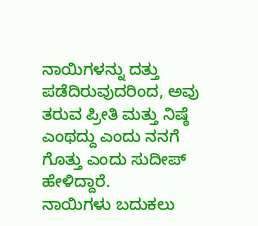ನಾಯಿಗಳನ್ನು ದತ್ತು ಪಡೆದಿರುವುದರಿಂದ, ಅವು ತರುವ ಪ್ರೀತಿ ಮತ್ತು ನಿಷ್ಠೆ ಎಂಥದ್ದು ಎಂದು ನನಗೆ ಗೊತ್ತು ಎಂದು ಸುದೀಪ್ ಹೇಳಿದ್ದಾರೆ.
ನಾಯಿಗಳು ಬದುಕಲು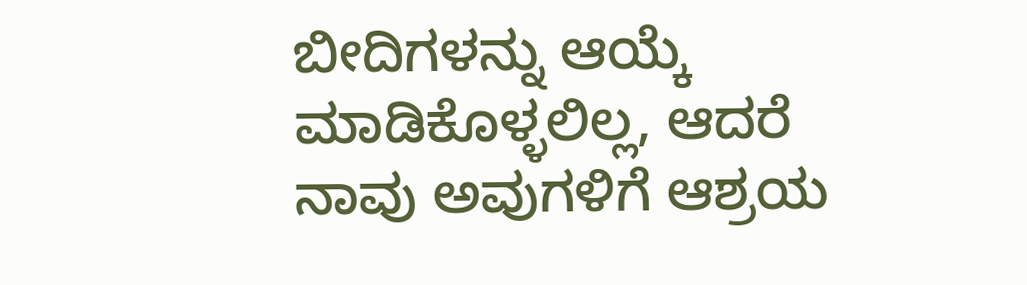ಬೀದಿಗಳನ್ನು ಆಯ್ಕೆ ಮಾಡಿಕೊಳ್ಳಲಿಲ್ಲ, ಆದರೆ ನಾವು ಅವುಗಳಿಗೆ ಆಶ್ರಯ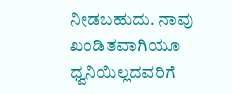ನೀಡಬಹುದು. ನಾವು ಖಂಡಿತವಾಗಿಯೂ ಧ್ವನಿಯಿಲ್ಲದವರಿಗೆ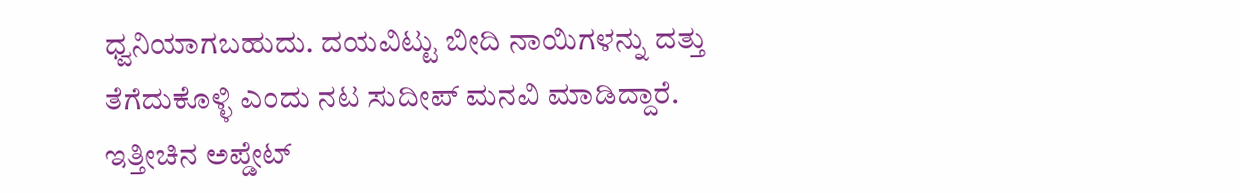ಧ್ವನಿಯಾಗಬಹುದು. ದಯವಿಟ್ಟು ಬೀದಿ ನಾಯಿಗಳನ್ನು ದತ್ತು ತೆಗೆದುಕೊಳ್ಳಿ ಎಂದು ನಟ ಸುದೀಪ್ ಮನವಿ ಮಾಡಿದ್ದಾರೆ.
ಇತ್ತೀಚಿನ ಅಪ್ಡೇಟ್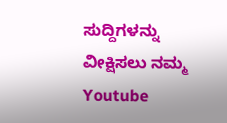ಸುದ್ದಿಗಳನ್ನು ವೀಕ್ಷಿಸಲು ನಮ್ಮ Youtube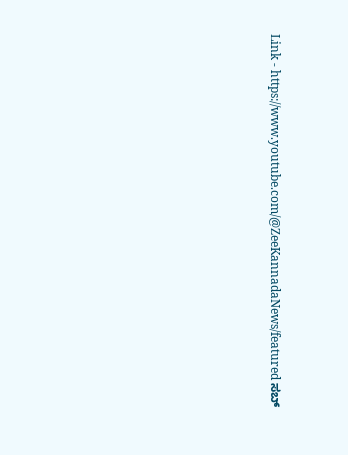Link - https://www.youtube.com/@ZeeKannadaNews/featured ಸಬ್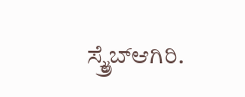ಸ್ಕ್ರೈಬ್ಆಗಿರಿ.